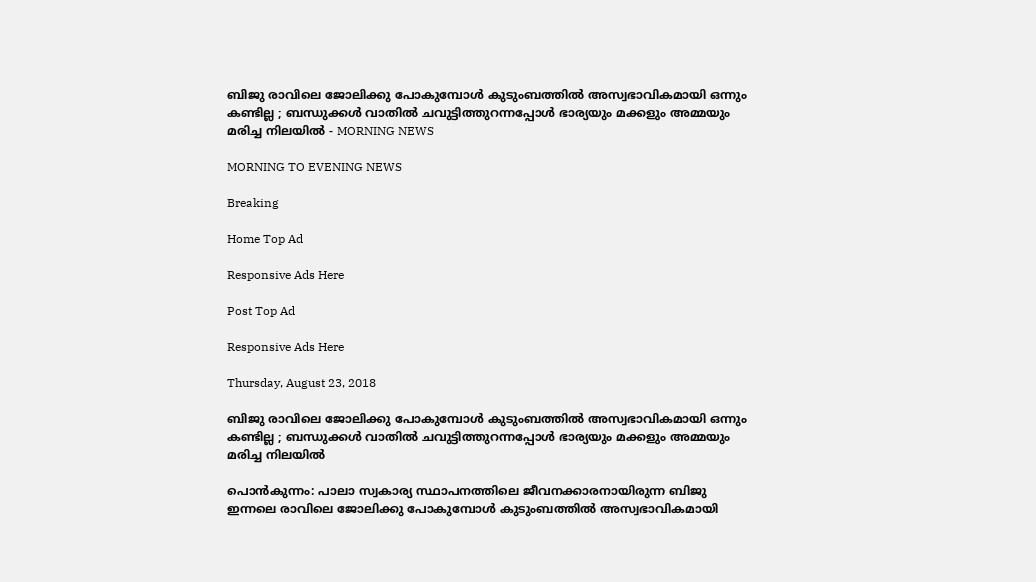ബിജു രാവിലെ ജോലിക്കു പോകുമ്പോള്‍ കുടുംബത്തില്‍ അസ്വഭാവികമായി ഒന്നും കണ്ടില്ല ; ബന്ധുക്കള്‍ വാതില്‍ ചവുട്ടിത്തുറന്നപ്പോള്‍ ഭാര്യയും മക്കളും അമ്മയും മരിച്ച നിലയില്‍ - MORNING NEWS

MORNING TO EVENING NEWS

Breaking

Home Top Ad

Responsive Ads Here

Post Top Ad

Responsive Ads Here

Thursday, August 23, 2018

ബിജു രാവിലെ ജോലിക്കു പോകുമ്പോള്‍ കുടുംബത്തില്‍ അസ്വഭാവികമായി ഒന്നും കണ്ടില്ല ; ബന്ധുക്കള്‍ വാതില്‍ ചവുട്ടിത്തുറന്നപ്പോള്‍ ഭാര്യയും മക്കളും അമ്മയും മരിച്ച നിലയില്‍

പൊന്‍കുന്നം: പാലാ സ്വകാര്യ സ്ഥാപനത്തിലെ ജീവനക്കാരനായിരുന്ന ബിജു ഇന്നലെ രാവിലെ ജോലിക്കു പോകുമ്പോള്‍ കുടുംബത്തില്‍ അസ്വഭാവികമായി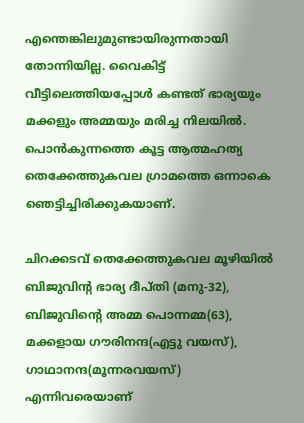എന്തെങ്കിലുമുണ്ടായിരുന്നതായി തോന്നിയില്ല. വൈകിട്ട് വീട്ടിലെത്തിയപ്പോള്‍ കണ്ടത് ഭാര്യയും മക്കളും അമ്മയും മരിച്ച നിലയില്‍. പൊന്‍കുന്നത്തെ കൂട്ട ആത്മഹത്യ തെക്കേത്തുകവല ഗ്രാമത്തെ ഒന്നാകെ ഞെട്ടിച്ചിരിക്കുകയാണ്.

ചിറക്കടവ് തെക്കേത്തുകവല മൂഴിയില്‍ ബിജുവിന്റ ഭാര്യ ദീപ്തി (മനു-32), ബിജുവിന്റെ അമ്മ പൊന്നമ്മ(63), മക്കളായ ഗൗരിനന്ദ(എട്ടു വയസ്), ഗാഥാനന്ദ(മൂന്നരവയസ്) എന്നിവരെയാണ്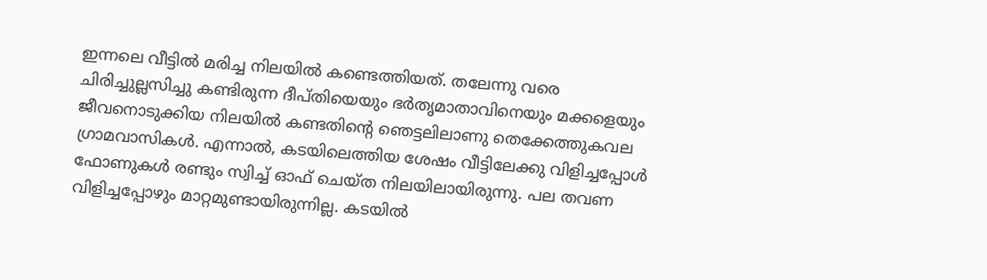ഇന്നലെ വീട്ടില്‍ മരിച്ച നിലയില്‍ കണ്ടെത്തിയത്. തലേന്നു വരെ ചിരിച്ചുല്ലസിച്ചു കണ്ടിരുന്ന ദീപ്തിയെയും ഭര്‍തൃമാതാവിനെയും മക്കളെയും ജീവനൊടുക്കിയ നിലയില്‍ കണ്ടതിന്റെ ഞെട്ടലിലാണു തെക്കേത്തുകവല ഗ്രാമവാസികള്‍. എന്നാല്‍, കടയിലെത്തിയ ശേഷം വീട്ടിലേക്കു വിളിച്ചപ്പോള്‍ ഫോണുകള്‍ രണ്ടും സ്വിച്ച് ഓഫ് ചെയ്ത നിലയിലായിരുന്നു. പല തവണ വിളിച്ചപ്പോഴും മാറ്റമുണ്ടായിരുന്നില്ല. കടയില്‍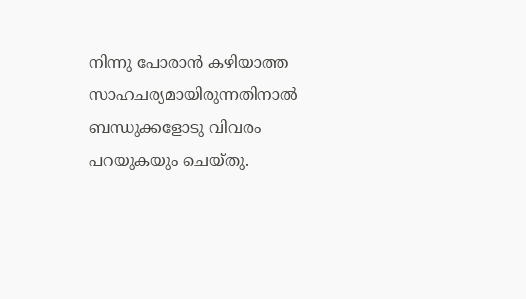നിന്നു പോരാന്‍ കഴിയാത്ത സാഹചര്യമായിരുന്നതിനാല്‍ ബന്ധുക്കളോടു വിവരം പറയുകയും ചെയ്തു.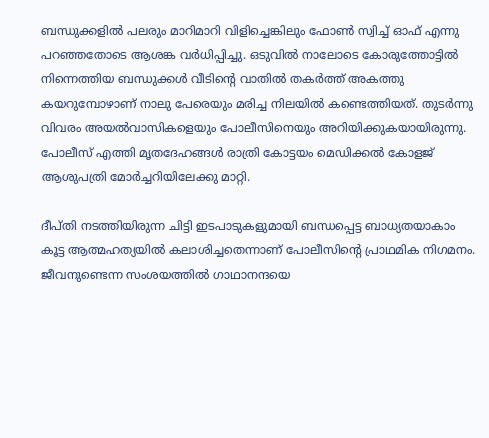ബന്ധുക്കളില്‍ പലരും മാറിമാറി വിളിച്ചെങ്കിലും ഫോണ്‍ സ്വിച്ച് ഓഫ് എന്നു പറഞ്ഞതോടെ ആശങ്ക വര്‍ധിപ്പിച്ചു. ഒടുവില്‍ നാലോടെ കോരുത്തോട്ടില്‍ നിന്നെത്തിയ ബന്ധുക്കള്‍ വീടിന്റെ വാതില്‍ തകര്‍ത്ത് അകത്തു കയറുമ്പോഴാണ് നാലു പേരെയും മരിച്ച നിലയില്‍ കണ്ടെത്തിയത്. തുടര്‍ന്നു വിവരം അയല്‍വാസികളെയും പോലീസിനെയും അറിയിക്കുകയായിരുന്നു. പോലീസ് എത്തി മൃതദേഹങ്ങള്‍ രാത്രി കോട്ടയം മെഡിക്കല്‍ കോളജ് ആശുപത്രി മോര്‍ച്ചറിയിലേക്കു മാറ്റി.

ദീപ്തി നടത്തിയിരുന്ന ചിട്ടി ഇടപാടുകളുമായി ബന്ധപ്പെട്ട ബാധ്യതയാകാം കൂട്ട ആത്മഹത്യയില്‍ കലാശിച്ചതെന്നാണ് പോലീസിന്റെ പ്രാഥമിക നിഗമനം. ജീവനുണ്ടെന്ന സംശയത്തില്‍ ഗാഥാനന്ദയെ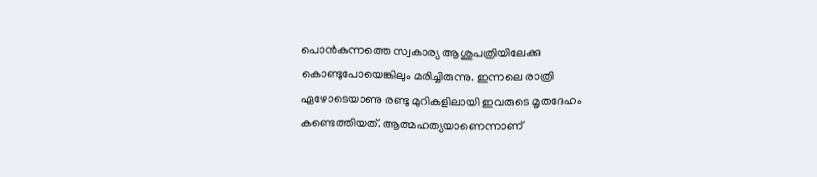പൊന്‍കുന്നത്തെ സ്വകാര്യ ആശുപത്രിയിലേക്കു കൊണ്ടുപോയെങ്കിലും മരിച്ചിരുന്നു. ഇന്നലെ രാത്രി ഏഴോടെയാണു രണ്ടു മുറികളിലായി ഇവരുടെ മൃതദേഹം കണ്ടെത്തിയത്. ആത്മഹത്യയാണെന്നാണ്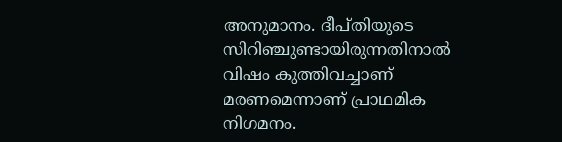അനുമാനം. ദീപ്തിയുടെ സിറിഞ്ചുണ്ടായിരുന്നതിനാല്‍ വിഷം കുത്തിവച്ചാണ് മരണമെന്നാണ് പ്രാഥമിക നിഗമനം.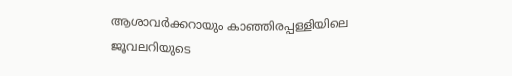ആശാവര്‍ക്കറായും കാഞ്ഞിരപ്പള്ളിയിലെ ജൂവലറിയുടെ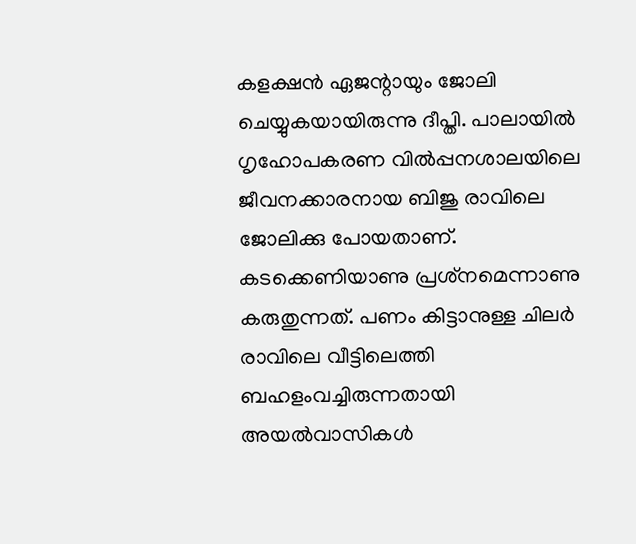കളക്ഷന്‍ ഏജന്റായും ജോലി ചെയ്യുകയായിരുന്നു ദീപ്തി. പാലായില്‍ ഗൃഹോപകരണ വില്‍പ്പനശാലയിലെ ജീവനക്കാരനായ ബിജു രാവിലെ ജോലിക്കു പോയതാണ്. കടക്കെണിയാണു പ്രശ്‌നമെന്നാണു കരുതുന്നത്. പണം കിട്ടാനുള്ള ചിലര്‍ രാവിലെ വീട്ടിലെത്തി ബഹളംവച്ചിരുന്നതായി അയല്‍വാസികള്‍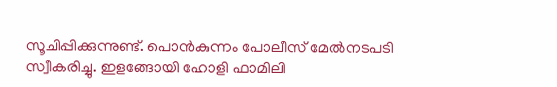സൂചിപ്പിക്കുന്നുണ്ട്. പൊന്‍കുന്നം പോലീസ് മേല്‍നടപടി സ്വീകരിച്ചു. ഇളങ്ങോയി ഹോളി ഫാമിലി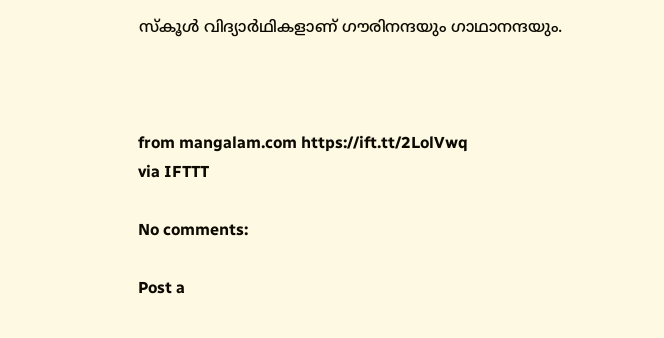സ്‌കൂള്‍ വിദ്യാര്‍ഥികളാണ് ഗൗരിനന്ദയും ഗാഥാനന്ദയും.



from mangalam.com https://ift.tt/2LolVwq
via IFTTT

No comments:

Post a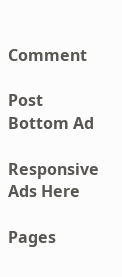Comment

Post Bottom Ad

Responsive Ads Here

Pages